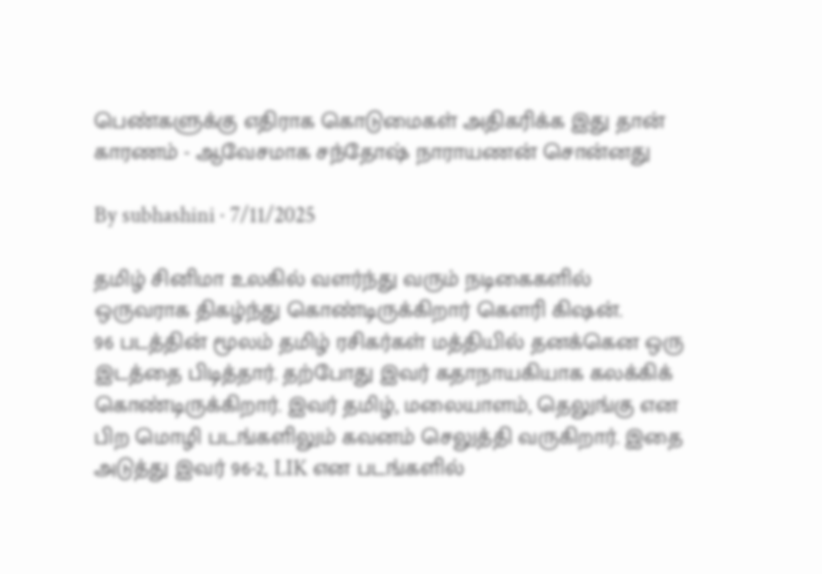பெண்களுக்கு எதிராக கொடுமைகள் அதிகரிக்க இது தான் காரணம் - ஆவேசமாக சந்தோஷ் நாராயணன் சொன்னது

By subhashini · 7/11/2025

தமிழ் சினிமா உலகில் வளர்ந்து வரும் நடிகைகளில் ஒருவராக திகழ்ந்து கொண்டிருக்கிறார் கௌரி கிஷன்.
96 படத்தின் மூலம் தமிழ் ரசிகர்கள் மத்தியில் தனக்கென ஒரு இடத்தை பிடித்தார். தற்போது இவர் கதாநாயகியாக கலக்கிக் கொண்டிருக்கிறார். இவர் தமிழ், மலையாளம், தெலுங்கு என பிற மொழி படங்களிலும் கவனம் செலுத்தி வருகிறார். இதை அடுத்து இவர் 96-2, LIK என படங்களில்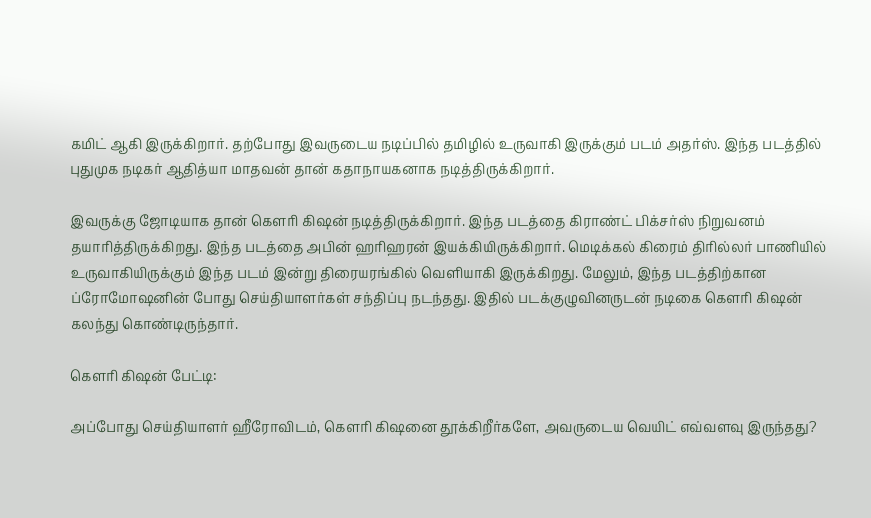கமிட் ஆகி இருக்கிறார். தற்போது இவருடைய நடிப்பில் தமிழில் உருவாகி இருக்கும் படம் அதர்ஸ். இந்த படத்தில் புதுமுக நடிகர் ஆதித்யா மாதவன் தான் கதாநாயகனாக நடித்திருக்கிறார்.

இவருக்கு ஜோடியாக தான் கௌரி கிஷன் நடித்திருக்கிறார். இந்த படத்தை கிராண்ட் பிக்சர்ஸ் நிறுவனம் தயாரித்திருக்கிறது. இந்த படத்தை அபின் ஹரிஹரன் இயக்கியிருக்கிறார். மெடிக்கல் கிரைம் திரில்லர் பாணியில் உருவாகியிருக்கும் இந்த படம் இன்று திரையரங்கில் வெளியாகி இருக்கிறது. மேலும், இந்த படத்திற்கான ப்ரோமோஷனின் போது செய்தியாளர்கள் சந்திப்பு நடந்தது. இதில் படக்குழுவினருடன் நடிகை கௌரி கிஷன் கலந்து கொண்டிருந்தார்.

கௌரி கிஷன் பேட்டி:

அப்போது செய்தியாளர் ஹீரோவிடம், கௌரி கிஷனை தூக்கிறீர்களே, அவருடைய வெயிட் எவ்வளவு இருந்தது?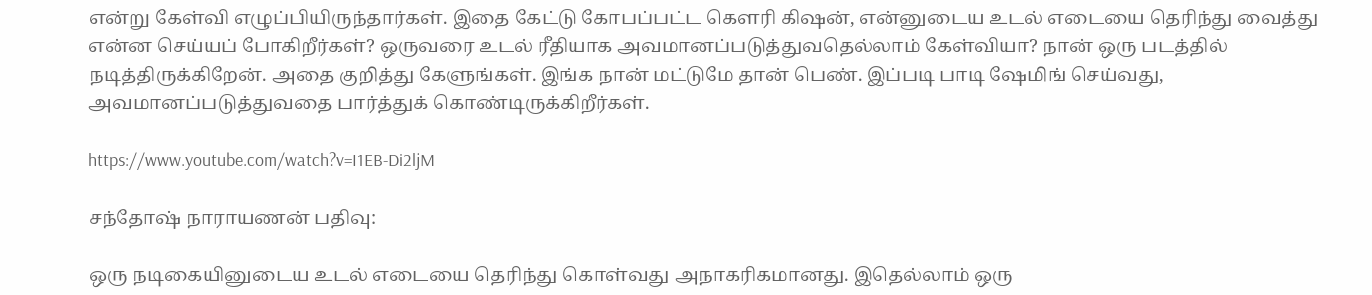என்று கேள்வி எழுப்பியிருந்தார்கள். இதை கேட்டு கோபப்பட்ட கௌரி கிஷன், என்னுடைய உடல் எடையை தெரிந்து வைத்து என்ன செய்யப் போகிறீர்கள்? ஒருவரை உடல் ரீதியாக அவமானப்படுத்துவதெல்லாம் கேள்வியா? நான் ஒரு படத்தில் நடித்திருக்கிறேன். அதை குறித்து கேளுங்கள். இங்க நான் மட்டுமே தான் பெண். இப்படி பாடி ஷேமிங் செய்வது, அவமானப்படுத்துவதை பார்த்துக் கொண்டிருக்கிறீர்கள்.

https://www.youtube.com/watch?v=I1EB-Di2ljM

சந்தோஷ் நாராயணன் பதிவு:

ஒரு நடிகையினுடைய உடல் எடையை தெரிந்து கொள்வது அநாகரிகமானது. இதெல்லாம் ஒரு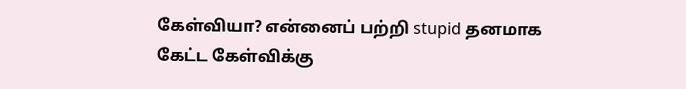கேள்வியா? என்னைப் பற்றி stupid தனமாக கேட்ட கேள்விக்கு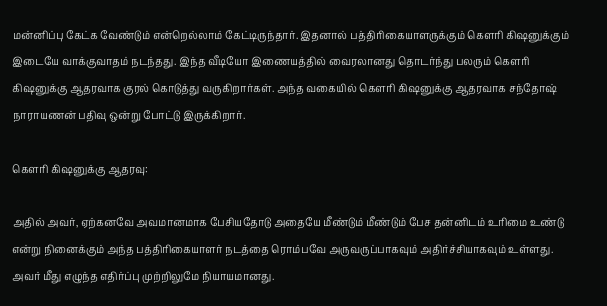மன்னிப்பு கேட்க வேண்டும் என்றெல்லாம் கேட்டிருந்தார். இதனால் பத்திரிகையாளருக்கும் கௌரி கிஷனுக்கும் இடையே வாக்குவாதம் நடந்தது. இந்த வீடியோ இணையத்தில் வைரலானது தொடர்ந்து பலரும் கௌரி கிஷனுக்கு ஆதரவாக குரல் கொடுத்து வருகிறார்கள். அந்த வகையில் கௌரி கிஷனுக்கு ஆதரவாக சந்தோஷ் நாராயணன் பதிவு ஒன்று போட்டு இருக்கிறார்.

கௌரி கிஷனுக்கு ஆதரவு:

அதில் அவர், ஏற்கனவே அவமானமாக பேசியதோடு அதையே மீண்டும் மீண்டும் பேச தன்னிடம் உரிமை உண்டு என்று நினைக்கும் அந்த பத்திரிகையாளர் நடத்தை ரொம்பவே அருவருப்பாகவும் அதிர்ச்சியாகவும் உள்ளது. அவர் மீது எழுந்த எதிர்ப்பு முற்றிலுமே நியாயமானது.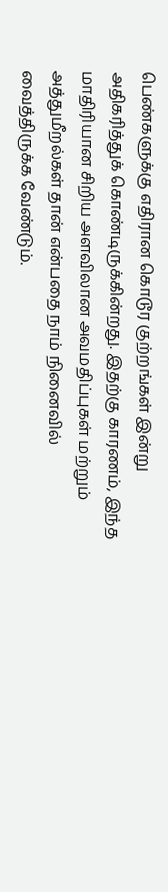பெண்களுக்கு எதிரான கொடூர குற்றங்கள் இன்று அதிகரித்துக் கொண்டிருக்கின்றது. இதற்கு காரணம், இந்த மாதிரியான சிறிய அளவிலான அவமதிப்புகள் மற்றும் அத்துமீறல்கள் தான் என்பதை நாம் நினைவில் வைத்திருக்க வேண்டும்.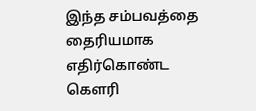இந்த சம்பவத்தை தைரியமாக எதிர்கொண்ட கௌரி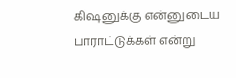கிஷனுக்கு என்னுடைய பாராட்டுக்கள் என்று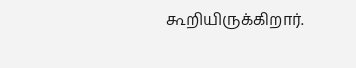கூறியிருக்கிறார்.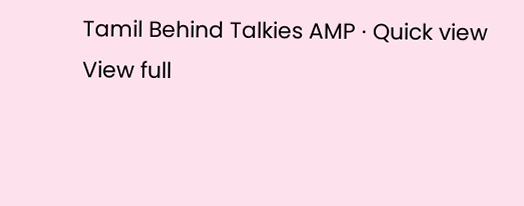Tamil Behind Talkies AMP · Quick view
View full